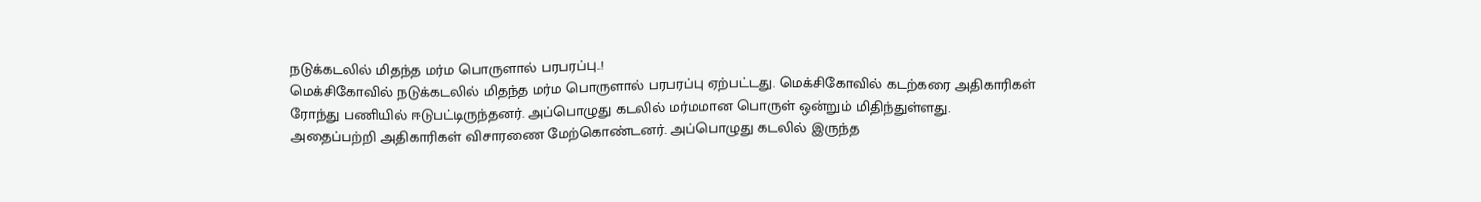நடுக்கடலில் மிதந்த மர்ம பொருளால் பரபரப்பு..!
மெக்சிகோவில் நடுக்கடலில் மிதந்த மர்ம பொருளால் பரபரப்பு ஏற்பட்டது. மெக்சிகோவில் கடற்கரை அதிகாரிகள் ரோந்து பணியில் ஈடுபட்டிருந்தனர். அப்பொழுது கடலில் மர்மமான பொருள் ஒன்றும் மிதிந்துள்ளது.
அதைப்பற்றி அதிகாரிகள் விசாரணை மேற்கொண்டனர். அப்பொழுது கடலில் இருந்த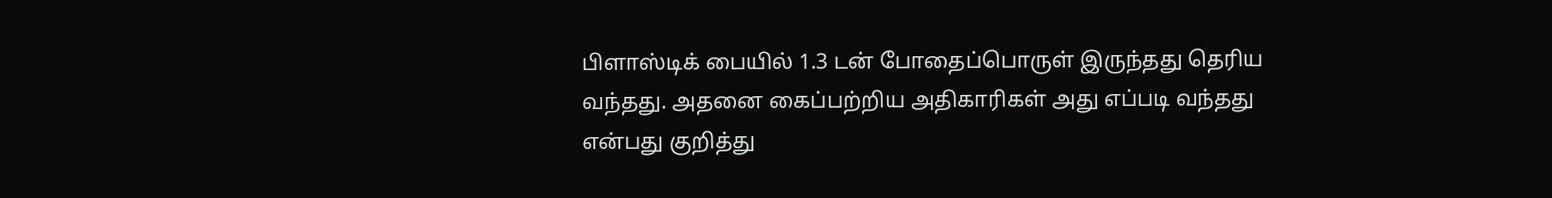பிளாஸ்டிக் பையில் 1.3 டன் போதைப்பொருள் இருந்தது தெரிய வந்தது. அதனை கைப்பற்றிய அதிகாரிகள் அது எப்படி வந்தது என்பது குறித்து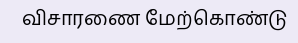விசாரணை மேற்கொண்டு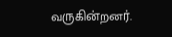வருகின்றனர்.